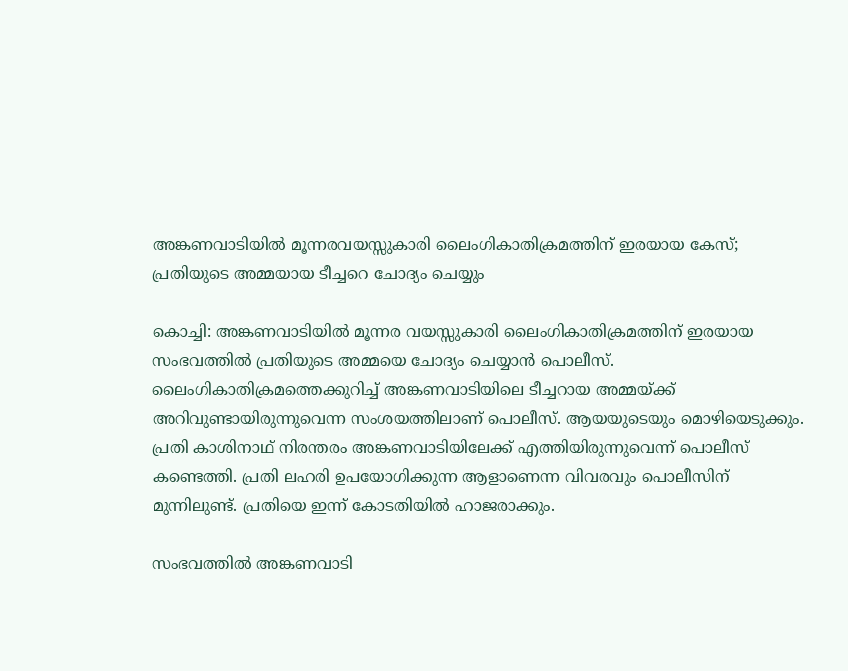അങ്കണവാടിയിൽ മൂന്നരവയസ്സുകാരി ലൈംഗികാതിക്രമത്തിന് ഇരയായ കേസ്; പ്രതിയുടെ അമ്മയായ ടീച്ചറെ ചോദ്യം ചെയ്യും

കൊച്ചി: അങ്കണവാടിയില്‍ മൂന്നര വയസ്സുകാരി ലൈംഗികാതിക്രമത്തിന് ഇരയായ സംഭവത്തില്‍ പ്രതിയുടെ അമ്മയെ ചോദ്യം ചെയ്യാന്‍ പൊലീസ്. ലൈംഗികാതിക്രമത്തെക്കുറിച്ച് അങ്കണവാടിയിലെ ടീച്ചറായ അമ്മയ്ക്ക് അറിവുണ്ടായിരുന്നുവെന്ന സംശയത്തിലാണ് പൊലീസ്. ആയയുടെയും മൊഴിയെടുക്കും. പ്രതി കാശിനാഥ് നിരന്തരം അങ്കണവാടിയിലേക്ക് എത്തിയിരുന്നുവെന്ന് പൊലീസ് കണ്ടെത്തി. പ്രതി ലഹരി ഉപയോഗിക്കുന്ന ആളാണെന്ന വിവരവും പൊലീസിന് മുന്നിലുണ്ട്. പ്രതിയെ ഇന്ന് കോടതിയില്‍ ഹാജരാക്കും.

സംഭവത്തില്‍ അങ്കണവാടി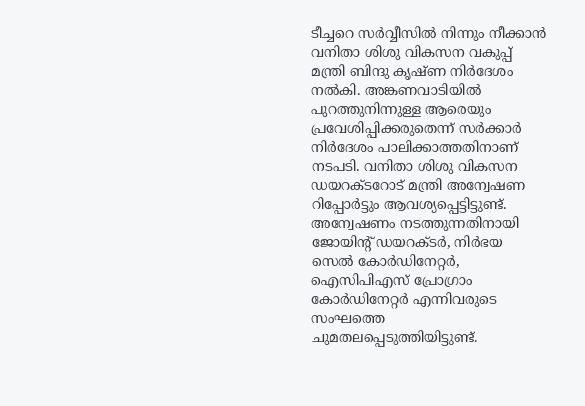ടീച്ചറെ സര്‍വ്വീസില്‍ നിന്നും നീക്കാന്‍ വനിതാ ശിശു വികസന വകുപ്പ് മന്ത്രി ബിന്ദു കൃഷ്ണ നിര്‍ദേശം നല്‍കി. അങ്കണവാടിയില്‍ പുറത്തുനിന്നുള്ള ആരെയും പ്രവേശിപ്പിക്കരുതെന്ന് സര്‍ക്കാര്‍ നിര്‍ദേശം പാലിക്കാത്തതിനാണ് നടപടി. വനിതാ ശിശു വികസന ഡയറക്ടറോട് മന്ത്രി അന്വേഷണ റിപ്പോര്‍ട്ടും ആവശ്യപ്പെട്ടിട്ടുണ്ട്. അന്വേഷണം നടത്തുന്നതിനായി ജോയിന്റ് ഡയറക്ടര്‍, നിര്‍ഭയ സെല്‍ കോര്‍ഡിനേറ്റര്‍, ഐസിപിഎസ് പ്രോഗ്രാം കോര്‍ഡിനേറ്റര്‍ എന്നിവരുടെ സംഘത്തെ ചുമതലപ്പെടുത്തിയിട്ടുണ്ട്.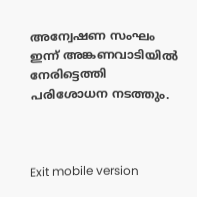അന്വേഷണ സംഘം ഇന്ന് അങ്കണവാടിയില്‍ നേരിട്ടെത്തി പരിശോധന നടത്തും.



Exit mobile version